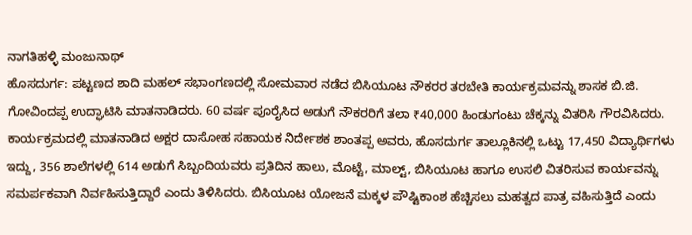ನಾಗತಿಹಳ್ಳಿ ಮಂಜುನಾಥ್
ಹೊಸದುರ್ಗ: ಪಟ್ಟಣದ ಶಾದಿ ಮಹಲ್ ಸಭಾಂಗಣದಲ್ಲಿ ಸೋಮವಾರ ನಡೆದ ಬಿಸಿಯೂಟ ನೌಕರರ ತರಬೇತಿ ಕಾರ್ಯಕ್ರಮವನ್ನು ಶಾಸಕ ಬಿ.ಜಿ. ಗೋವಿಂದಪ್ಪ ಉದ್ಘಾಟಿಸಿ ಮಾತನಾಡಿದರು. 60 ವರ್ಷ ಪೂರೈಸಿದ ಅಡುಗೆ ನೌಕರರಿಗೆ ತಲಾ ₹40,000 ಹಿಂಡುಗಂಟು ಚೆಕ್ಕನ್ನು ವಿತರಿಸಿ ಗೌರವಿಸಿದರು.
ಕಾರ್ಯಕ್ರಮದಲ್ಲಿ ಮಾತನಾಡಿದ ಅಕ್ಷರ ದಾಸೋಹ ಸಹಾಯಕ ನಿರ್ದೇಶಕ ಶಾಂತಪ್ಪ ಅವರು, ಹೊಸದುರ್ಗ ತಾಲ್ಲೂಕಿನಲ್ಲಿ ಒಟ್ಟು 17,450 ವಿದ್ಯಾರ್ಥಿಗಳು ಇದ್ದು, 356 ಶಾಲೆಗಳಲ್ಲಿ 614 ಅಡುಗೆ ಸಿಬ್ಬಂದಿಯವರು ಪ್ರತಿದಿನ ಹಾಲು, ಮೊಟ್ಟೆ, ಮಾಲ್ಟ್, ಬಿಸಿಯೂಟ ಹಾಗೂ ಉಸಲಿ ವಿತರಿಸುವ ಕಾರ್ಯವನ್ನು ಸಮರ್ಪಕವಾಗಿ ನಿರ್ವಹಿಸುತ್ತಿದ್ದಾರೆ ಎಂದು ತಿಳಿಸಿದರು. ಬಿಸಿಯೂಟ ಯೋಜನೆ ಮಕ್ಕಳ ಪೌಷ್ಟಿಕಾಂಶ ಹೆಚ್ಚಿಸಲು ಮಹತ್ವದ ಪಾತ್ರ ವಹಿಸುತ್ತಿದೆ ಎಂದು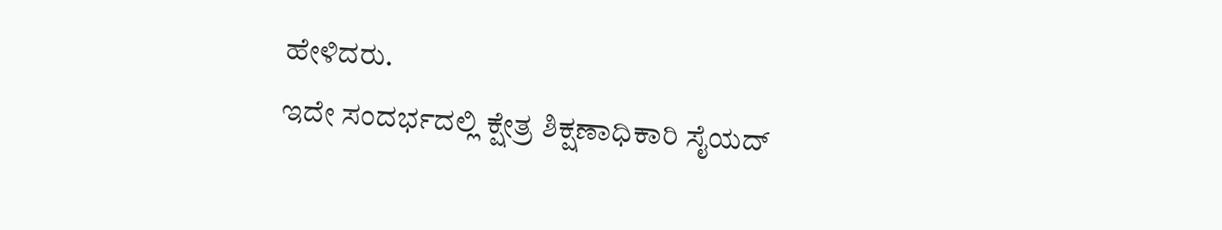ಹೇಳಿದರು.
ಇದೇ ಸಂದರ್ಭದಲ್ಲಿ ಕ್ಷೇತ್ರ ಶಿಕ್ಷಣಾಧಿಕಾರಿ ಸೈಯದ್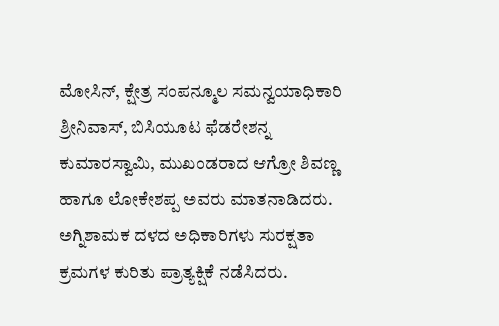ಮೋಸಿನ್, ಕ್ಷೇತ್ರ ಸಂಪನ್ಮೂಲ ಸಮನ್ವಯಾಧಿಕಾರಿ ಶ್ರೀನಿವಾಸ್, ಬಿಸಿಯೂಟ ಫೆಡರೇಶನ್ನ ಕುಮಾರಸ್ವಾಮಿ, ಮುಖಂಡರಾದ ಆಗ್ರೋ ಶಿವಣ್ಣ ಹಾಗೂ ಲೋಕೇಶಪ್ಪ ಅವರು ಮಾತನಾಡಿದರು. ಅಗ್ನಿಶಾಮಕ ದಳದ ಅಧಿಕಾರಿಗಳು ಸುರಕ್ಷತಾ ಕ್ರಮಗಳ ಕುರಿತು ಪ್ರಾತ್ಯಕ್ಷಿಕೆ ನಡೆಸಿದರು.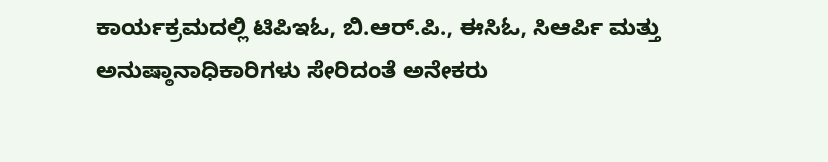ಕಾರ್ಯಕ್ರಮದಲ್ಲಿ ಟಿಪಿಇಓ, ಬಿ.ಆರ್.ಪಿ., ಈಸಿಓ, ಸಿಆರ್ಪಿ ಮತ್ತು ಅನುಷ್ಠಾನಾಧಿಕಾರಿಗಳು ಸೇರಿದಂತೆ ಅನೇಕರು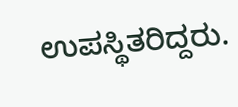ಉಪಸ್ಥಿತರಿದ್ದರು.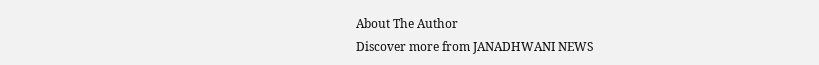About The Author
Discover more from JANADHWANI NEWS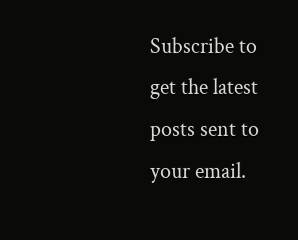Subscribe to get the latest posts sent to your email.